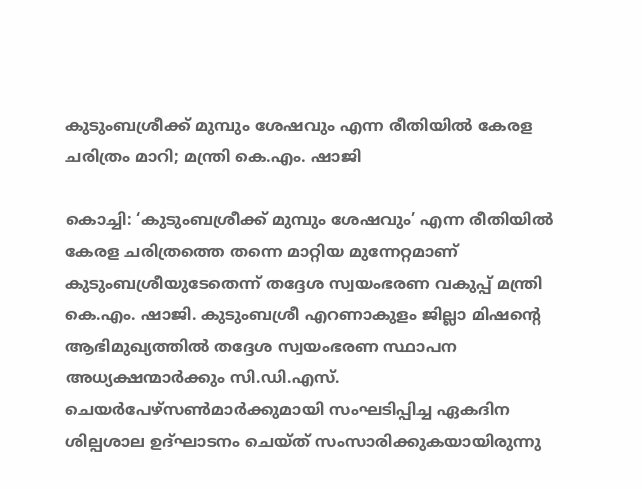കുടുംബശ്രീക്ക് മുമ്പും ശേഷവും എന്ന രീതിയിൽ കേരള ചരിത്രം മാറി; മന്ത്രി കെ.എം. ഷാജി

കൊച്ചി: ‘കുടുംബശ്രീക്ക് മുമ്പും ശേഷവും’ എന്ന രീതിയിൽ കേരള ചരിത്രത്തെ തന്നെ മാറ്റിയ മുന്നേറ്റമാണ് കുടുംബശ്രീയുടേതെന്ന് തദ്ദേശ സ്വയംഭരണ വകുപ്പ് മന്ത്രി കെ.എം. ഷാജി. കുടുംബശ്രീ എറണാകുളം ജില്ലാ മിഷന്റെ ആഭിമുഖ്യത്തിൽ തദ്ദേശ സ്വയംഭരണ സ്ഥാപന അധ്യക്ഷന്മാർക്കും സി.ഡി.എസ്. ചെയർപേഴ്സൺമാർക്കുമായി സംഘടിപ്പിച്ച ഏകദിന ശില്പശാല ഉദ്ഘാടനം ചെയ്ത് സംസാരിക്കുകയായിരുന്നു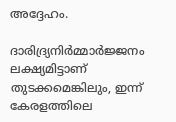അദ്ദേഹം.

ദാരിദ്ര്യനിർമ്മാർജ്ജനം ലക്ഷ്യമിട്ടാണ് തുടക്കമെങ്കിലും, ഇന്ന് കേരളത്തിലെ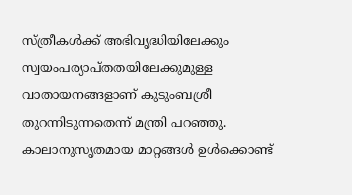സ്ത്രീകൾക്ക് അഭിവൃദ്ധിയിലേക്കും സ്വയംപര്യാപ്തതയിലേക്കുമുള്ള വാതായനങ്ങളാണ് കുടുംബശ്രീ തുറന്നിടുന്നതെന്ന് മന്ത്രി പറഞ്ഞു. കാലാനുസൃതമായ മാറ്റങ്ങൾ ഉൾക്കൊണ്ട്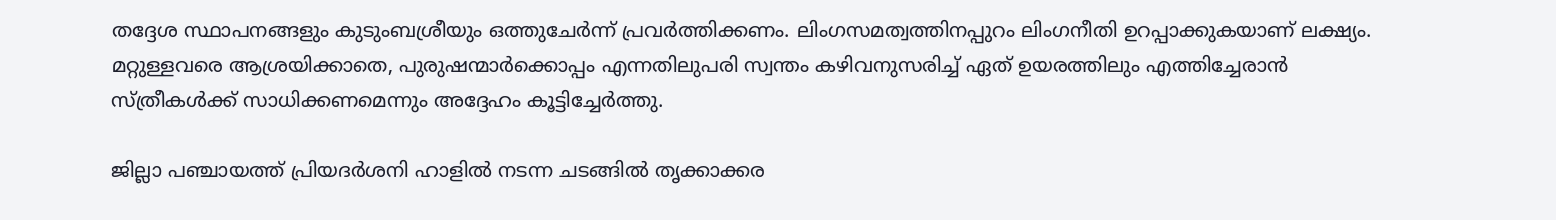തദ്ദേശ സ്ഥാപനങ്ങളും കുടുംബശ്രീയും ഒത്തുചേർന്ന് പ്രവർത്തിക്കണം. ലിംഗസമത്വത്തിനപ്പുറം ലിംഗനീതി ഉറപ്പാക്കുകയാണ് ലക്ഷ്യം. മറ്റുള്ളവരെ ആശ്രയിക്കാതെ, പുരുഷന്മാർക്കൊപ്പം എന്നതിലുപരി സ്വന്തം കഴിവനുസരിച്ച് ഏത് ഉയരത്തിലും എത്തിച്ചേരാൻ സ്ത്രീകൾക്ക് സാധിക്കണമെന്നും അദ്ദേഹം കൂട്ടിച്ചേർത്തു.

ജില്ലാ പഞ്ചായത്ത് പ്രിയദർശനി ഹാളിൽ നടന്ന ചടങ്ങിൽ തൃക്കാക്കര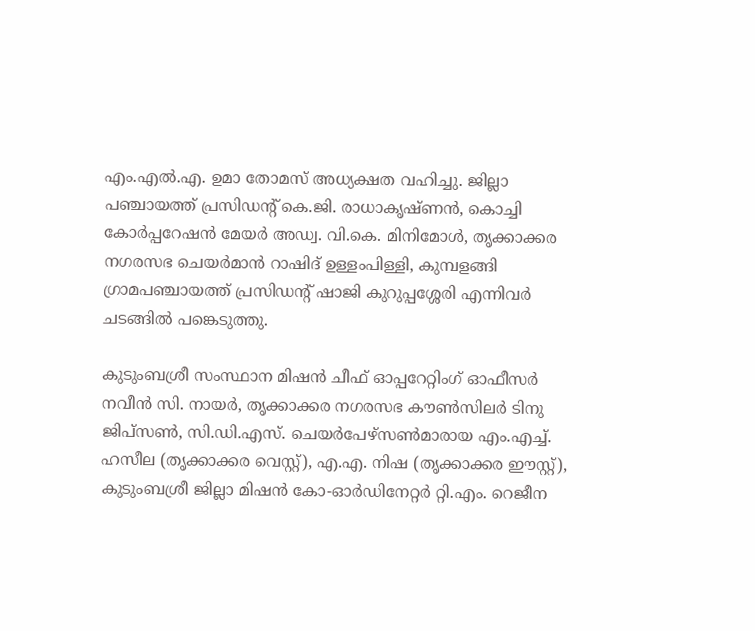എം.എൽ.എ. ഉമാ തോമസ് അധ്യക്ഷത വഹിച്ചു. ജില്ലാ പഞ്ചായത്ത് പ്രസിഡന്റ് കെ.ജി. രാധാകൃഷ്ണൻ, കൊച്ചി കോർപ്പറേഷൻ മേയർ അഡ്വ. വി.കെ. മിനിമോൾ, തൃക്കാക്കര നഗരസഭ ചെയർമാൻ റാഷിദ് ഉള്ളംപിള്ളി, കുമ്പളങ്ങി ഗ്രാമപഞ്ചായത്ത് പ്രസിഡന്റ് ഷാജി കുറുപ്പശ്ശേരി എന്നിവർ ചടങ്ങിൽ പങ്കെടുത്തു.

കുടുംബശ്രീ സംസ്ഥാന മിഷൻ ചീഫ് ഓപ്പറേറ്റിംഗ് ഓഫീസർ നവീൻ സി. നായർ, തൃക്കാക്കര നഗരസഭ കൗൺസിലർ ടിനു ജിപ്സൺ, സി.ഡി.എസ്. ചെയർപേഴ്സൺമാരായ എം.എച്ച്. ഹസീല (തൃക്കാക്കര വെസ്റ്റ്), എ.എ. നിഷ (തൃക്കാക്കര ഈസ്റ്റ്), കുടുംബശ്രീ ജില്ലാ മിഷൻ കോ-ഓർഡിനേറ്റർ റ്റി.എം. റെജീന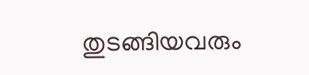തുടങ്ങിയവരും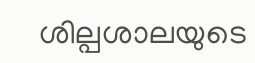ശില്പശാലയുടെ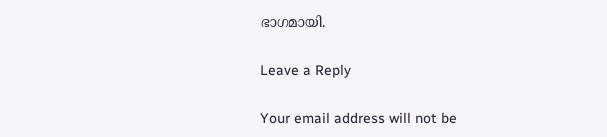ഭാഗമായി.

Leave a Reply

Your email address will not be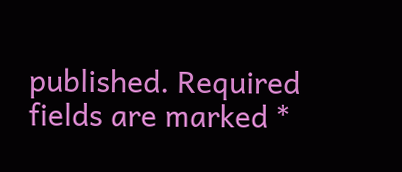published. Required fields are marked *